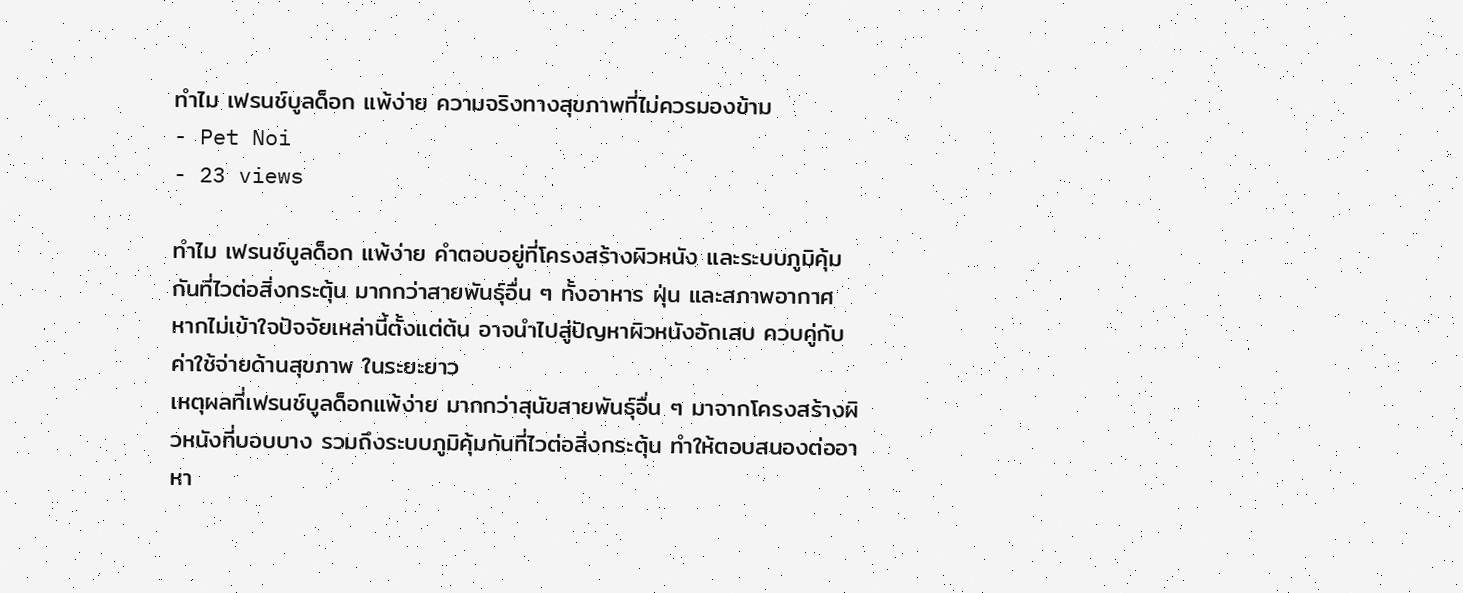ทำไม เฟรนช์บูลด็อก แพ้ง่าย ความจริงทางสุขภาพที่ไม่ควรมองข้าม
- Pet Noi
- 23 views

ทำไม เฟรนช์บูลด็อก แพ้ง่าย คำตอบอยู่ที่โครงสร้างผิวหนัง และระบบภูมิคุ้มกันที่ไวต่อสิ่งกระตุ้น มากกว่าสายพันธุ์อื่น ๆ ทั้งอาหาร ฝุ่น และสภาพอากาศ หากไม่เข้าใจปัจจัยเหล่านี้ตั้งแต่ต้น อาจนำไปสู่ปัญหาผิวหนังอักเสบ ควบคู่กับค่าใช้จ่ายด้านสุขภาพ ในระยะยาว
เหตุผลที่เฟรนช์บูลด็อกแพ้ง่าย มากกว่าสุนัขสายพันธุ์อื่น ๆ มาจากโครงสร้างผิวหนังที่บอบบาง รวมถึงระบบภูมิคุ้มกันที่ไวต่อสิ่งกระตุ้น ทำให้ตอบสนองต่ออาหา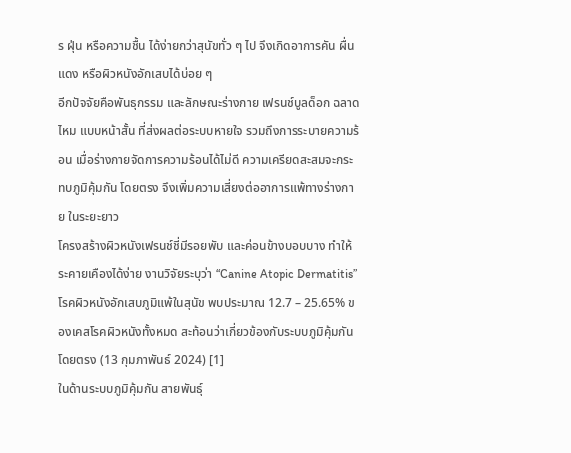ร ฝุ่น หรือความชื้น ได้ง่ายกว่าสุนัขทั่ว ๆ ไป จึงเกิดอาการคัน ผื่นแดง หรือผิวหนังอักเสบได้บ่อย ๆ
อีกปัจจัยคือพันธุกรรม และลักษณะร่างกาย เฟรนช์บูลด็อก ฉลาดไหม แบบหน้าสั้น ที่ส่งผลต่อระบบหายใจ รวมถึงการระบายความร้อน เมื่อร่างกายจัดการความร้อนได้ไม่ดี ความเครียดสะสมจะกระทบภูมิคุ้มกัน โดยตรง จึงเพิ่มความเสี่ยงต่ออาการแพ้ทางร่างกาย ในระยะยาว
โครงสร้างผิวหนังเฟรนช์ชี่มีรอยพับ และค่อนข้างบอบบาง ทำให้ระคายเคืองได้ง่าย งานวิจัยระบุว่า “Canine Atopic Dermatitis” โรคผิวหนังอักเสบภูมิแพ้ในสุนัข พบประมาณ 12.7 – 25.65% ของเคสโรคผิวหนังทั้งหมด สะท้อนว่าเกี่ยวข้องกับระบบภูมิคุ้มกัน โดยตรง (13 กุมภาพันธ์ 2024) [1]
ในด้านระบบภูมิคุ้มกัน สายพันธุ์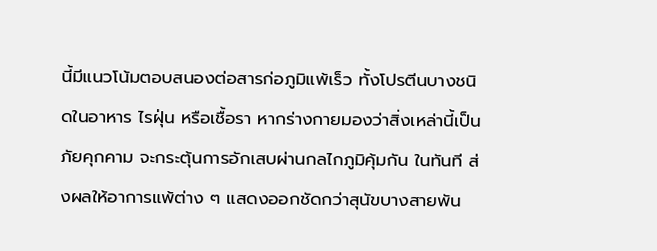นี้มีแนวโน้มตอบสนองต่อสารก่อภูมิแพ้เร็ว ทั้งโปรตีนบางชนิดในอาหาร ไรฝุ่น หรือเชื้อรา หากร่างกายมองว่าสิ่งเหล่านี้เป็นภัยคุกคาม จะกระตุ้นการอักเสบผ่านกลไกภูมิคุ้มกัน ในทันที ส่งผลให้อาการแพ้ต่าง ๆ แสดงออกชัดกว่าสุนัขบางสายพัน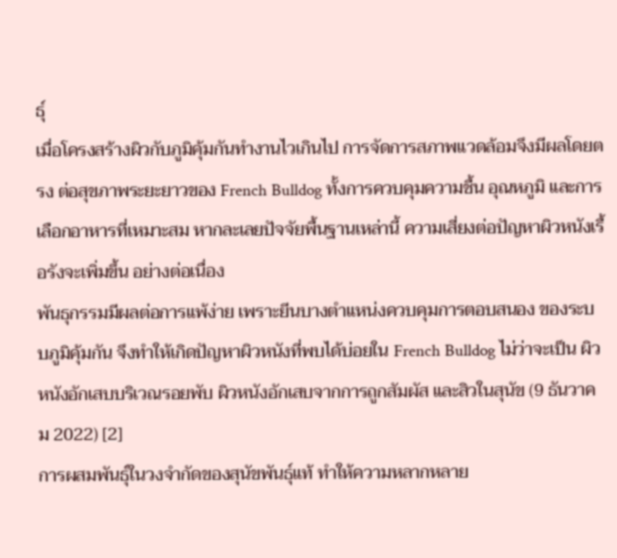ธุ์
เมื่อโครงสร้างผิวกับภูมิคุ้มกันทำงานไวเกินไป การจัดการสภาพแวดล้อมจึงมีผลโดยตรง ต่อสุขภาพระยะยาวของ French Bulldog ทั้งการควบคุมความชื้น อุณหภูมิ และการเลือกอาหารที่เหมาะสม หากละเลยปัจจัยพื้นฐานเหล่านี้ ความเสี่ยงต่อปัญหาผิวหนังเรื้อรังจะเพิ่มขึ้น อย่างต่อเนื่อง
พันธุกรรมมีผลต่อการแพ้ง่าย เพราะยีนบางตำแหน่งควบคุมการตอบสนอง ของระบบภูมิคุ้มกัน จึงทำให้เกิดปัญหาผิวหนังที่พบได้บ่อยใน French Bulldog ไม่ว่าจะเป็น ผิวหนังอักเสบบริเวณรอยพับ ผิวหนังอักเสบจากการถูกสัมผัส และสิวในสุนัข (9 ธันวาคม 2022) [2]
การผสมพันธุ์ในวงจำกัดของสุนัขพันธุ์แท้ ทำให้ความหลากหลาย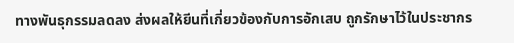ทางพันธุกรรมลดลง ส่งผลให้ยีนที่เกี่ยวข้องกับการอักเสบ ถูกรักษาไว้ในประชากร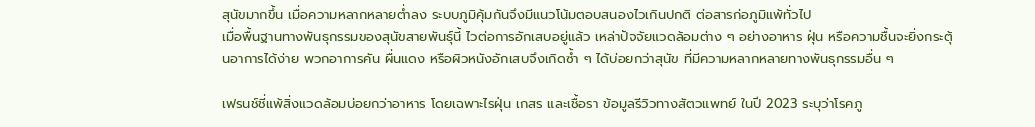สุนัขมากขึ้น เมื่อความหลากหลายต่ำลง ระบบภูมิคุ้มกันจึงมีแนวโน้มตอบสนองไวเกินปกติ ต่อสารก่อภูมิแพ้ทั่วไป
เมื่อพื้นฐานทางพันธุกรรมของสุนัขสายพันธุ์นี้ ไวต่อการอักเสบอยู่แล้ว เหล่าปัจจัยแวดล้อมต่าง ๆ อย่างอาหาร ฝุ่น หรือความชื้นจะยิ่งกระตุ้นอาการได้ง่าย พวกอาการคัน ผื่นแดง หรือผิวหนังอักเสบจึงเกิดซ้ำ ๆ ได้บ่อยกว่าสุนัข ที่มีความหลากหลายทางพันธุกรรมอื่น ๆ

เฟรนช์ชี่แพ้สิ่งแวดล้อมบ่อยกว่าอาหาร โดยเฉพาะไรฝุ่น เกสร และเชื้อรา ข้อมูลรีวิวทางสัตวแพทย์ ในปี 2023 ระบุว่าโรคภู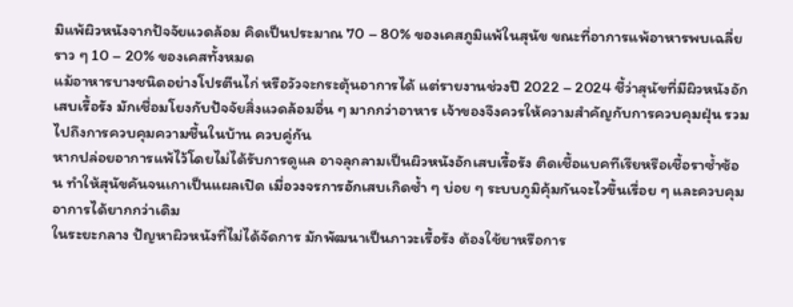มิแพ้ผิวหนังจากปัจจัยแวดล้อม คิดเป็นประมาณ 70 – 80% ของเคสภูมิแพ้ในสุนัข ขณะที่อาการแพ้อาหารพบเฉลี่ยราว ๆ 10 – 20% ของเคสทั้งหมด
แม้อาหารบางชนิดอย่างโปรตีนไก่ หรือวัวจะกระตุ้นอาการได้ แต่รายงานช่วงปี 2022 – 2024 ชี้ว่าสุนัขที่มีผิวหนังอักเสบเรื้อรัง มักเชื่อมโยงกับปัจจัยสิ่งแวดล้อมอื่น ๆ มากกว่าอาหาร เจ้าของจึงควรให้ความสำคัญกับการควบคุมฝุ่น รวมไปถึงการควบคุมความชื้นในบ้าน ควบคู่กัน
หากปล่อยอาการแพ้ไว้โดยไม่ได้รับการดูแล อาจลุกลามเป็นผิวหนังอักเสบเรื้อรัง ติดเชื้อแบคทีเรียหรือเชื้อราซ้ำซ้อน ทำให้สุนัขคันจนเกาเป็นแผลเปิด เมื่อวงจรการอักเสบเกิดซ้ำ ๆ บ่อย ๆ ระบบภูมิคุ้มกันจะไวขึ้นเรื่อย ๆ และควบคุมอาการได้ยากกว่าเดิม
ในระยะกลาง ปัญหาผิวหนังที่ไม่ได้จัดการ มักพัฒนาเป็นภาวะเรื้อรัง ต้องใช้ยาหรือการ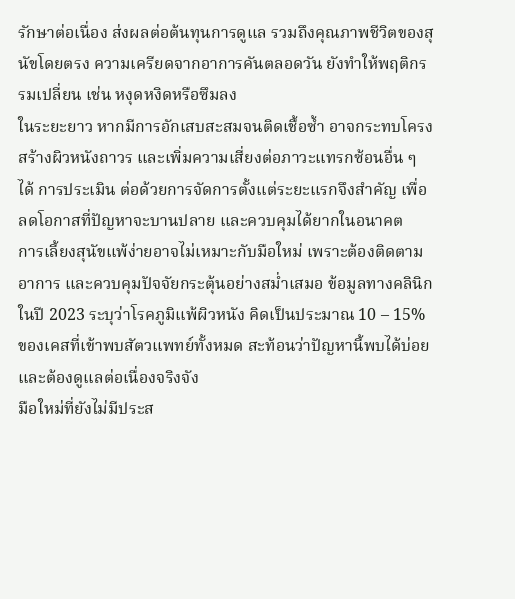รักษาต่อเนื่อง ส่งผลต่อต้นทุนการดูแล รวมถึงคุณภาพชีวิตของสุนัขโดยตรง ความเครียดจากอาการคันตลอดวัน ยังทำให้พฤติกรรมเปลี่ยน เช่น หงุดหงิดหรือซึมลง
ในระยะยาว หากมีการอักเสบสะสมจนติดเชื้อซ้ำ อาจกระทบโครงสร้างผิวหนังถาวร และเพิ่มความเสี่ยงต่อภาวะแทรกซ้อนอื่น ๆ ได้ การประเมิน ต่อด้วยการจัดการตั้งแต่ระยะแรกจึงสำคัญ เพื่อลดโอกาสที่ปัญหาจะบานปลาย และควบคุมได้ยากในอนาคต
การเลี้ยงสุนัขแพ้ง่ายอาจไม่เหมาะกับมือใหม่ เพราะต้องติดตามอาการ และควบคุมปัจจัยกระตุ้นอย่างสม่ำเสมอ ข้อมูลทางคลินิกในปี 2023 ระบุว่าโรคภูมิแพ้ผิวหนัง คิดเป็นประมาณ 10 – 15% ของเคสที่เข้าพบสัตวแพทย์ทั้งหมด สะท้อนว่าปัญหานี้พบได้บ่อย และต้องดูแลต่อเนื่องจริงจัง
มือใหม่ที่ยังไม่มีประส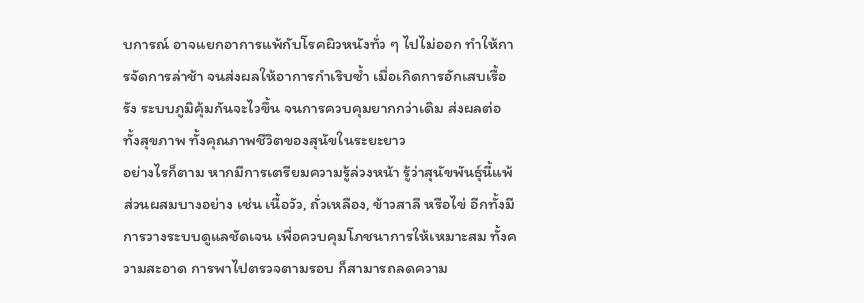บการณ์ อาจแยกอาการแพ้กับโรคผิวหนังทั่ว ๆ ไปไม่ออก ทำให้การจัดการล่าช้า จนส่งผลให้อาการกำเริบซ้ำ เมื่อเกิดการอักเสบเรื้อรัง ระบบภูมิคุ้มกันจะไวขึ้น จนการควบคุมยากกว่าเดิม ส่งผลต่อทั้งสุขภาพ ทั้งคุณภาพชีวิตของสุนัขในระยะยาว
อย่างไรก็ตาม หากมีการเตรียมความรู้ล่วงหน้า รู้ว่าสุนัขพันธุ์นี้แพ้ส่วนผสมบางอย่าง เช่น เนื้อวัว, ถั่วเหลือง, ข้าวสาลี หรือไข่ อีกทั้งมีการวางระบบดูแลชัดเจน เพื่อควบคุมโภชนาการให้เหมาะสม ทั้งความสะอาด การพาไปตรวจตามรอบ ก็สามารถลดความ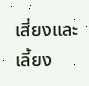เสี่ยงและเลี้ยง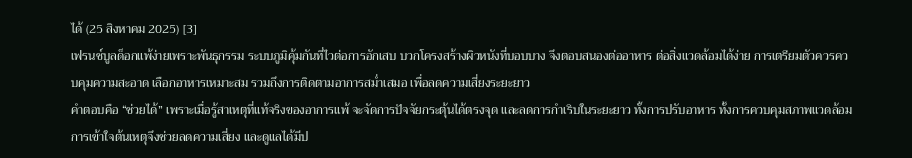ได้ (25 สิงหาคม 2025) [3]
เฟรนช์บูลด็อกแพ้ง่ายเพราะพันธุกรรม ระบบภูมิคุ้มกันที่ไวต่อการอักเสบ บวกโครงสร้างผิวหนังที่บอบบาง จึงตอบสนองต่ออาหาร ต่อสิ่งแวดล้อมได้ง่าย การเตรียมตัวควรควบคุมความสะอาด เลือกอาหารเหมาะสม รวมถึงการติดตามอาการสม่ำเสมอ เพื่อลดความเสี่ยงระยะยาว
คำตอบคือ “ช่วยได้” เพราะเมื่อรู้สาเหตุที่แท้จริงของอาการแพ้ จะจัดการปัจจัยกระตุ้นได้ตรงจุด และลดการกำเริบในระยะยาว ทั้งการปรับอาหาร ทั้งการควบคุมสภาพแวดล้อม การเข้าใจต้นเหตุจึงช่วยลดความเสี่ยง และดูแลได้มีป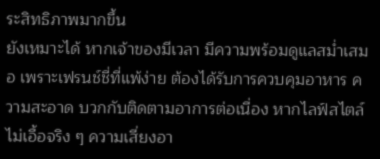ระสิทธิภาพมากขึ้น
ยังเหมาะได้ หากเจ้าของมีเวลา มีความพร้อมดูแลสม่ำเสมอ เพราะเฟรนช์ชี่ที่แพ้ง่าย ต้องได้รับการควบคุมอาหาร ความสะอาด บวกกับติดตามอาการต่อเนื่อง หากไลฟ์สไตล์ไม่เอื้อจริง ๆ ความเสี่ยงอา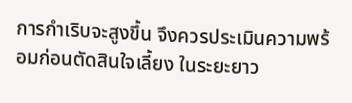การกำเริบจะสูงขึ้น จึงควรประเมินความพร้อมก่อนตัดสินใจเลี้ยง ในระยะยาว